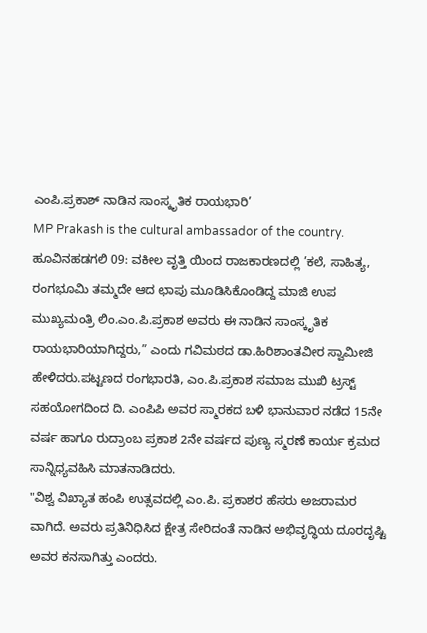ಎಂಪಿ.ಪ್ರಕಾಶ್ ನಾಡಿನ ಸಾಂಸ್ಕೃತಿಕ ರಾಯಭಾರಿ’
MP Prakash is the cultural ambassador of the country.
ಹೂವಿನಹಡಗಲಿ 09: ವಕೀಲ ವೃತ್ತಿ ಯಿಂದ ರಾಜಕಾರಣದಲ್ಲಿ ’ಕಲೆ, ಸಾಹಿತ್ಯ, ರಂಗಭೂಮಿ ತಮ್ಮದೇ ಆದ ಛಾಪು ಮೂಡಿಸಿಕೊಂಡಿದ್ದ ಮಾಜಿ ಉಪ ಮುಖ್ಯಮಂತ್ರಿ ಲಿಂ.ಎಂ.ಪಿ.ಪ್ರಕಾಶ ಅವರು ಈ ನಾಡಿನ ಸಾಂಸ್ಕೃತಿಕ ರಾಯಭಾರಿಯಾಗಿದ್ದರು,” ಎಂದು ಗವಿಮಠದ ಡಾ.ಹಿರಿಶಾಂತವೀರ ಸ್ವಾಮೀಜಿ ಹೇಳಿದರು.ಪಟ್ಟಣದ ರಂಗಭಾರತಿ, ಎಂ.ಪಿ.ಪ್ರಕಾಶ ಸಮಾಜ ಮುಖಿ ಟ್ರಸ್ಟ್ ಸಹಯೋಗದಿಂದ ದಿ. ಎಂಪಿಪಿ ಅವರ ಸ್ಮಾರಕದ ಬಳಿ ಭಾನುವಾರ ನಡೆದ 15ನೇ ವರ್ಷ ಹಾಗೂ ರುದ್ರಾಂಬ ಪ್ರಕಾಶ 2ನೇ ವರ್ಷದ ಪುಣ್ಯ ಸ್ಮರಣೆ ಕಾರ್ಯ ಕ್ರಮದ ಸಾನ್ನಿಧ್ಯವಹಿಸಿ ಮಾತನಾಡಿದರು.
"ವಿಶ್ವ ವಿಖ್ಯಾತ ಹಂಪಿ ಉತ್ಸವದಲ್ಲಿ ಎಂ.ಪಿ. ಪ್ರಕಾಶರ ಹೆಸರು ಅಜರಾಮರ ವಾಗಿದೆ. ಅವರು ಪ್ರತಿನಿಧಿಸಿದ ಕ್ಷೇತ್ರ ಸೇರಿದಂತೆ ನಾಡಿನ ಅಭಿವೃದ್ಧಿಯ ದೂರದೃಷ್ಟಿ ಅವರ ಕನಸಾಗಿತ್ತು ಎಂದರು.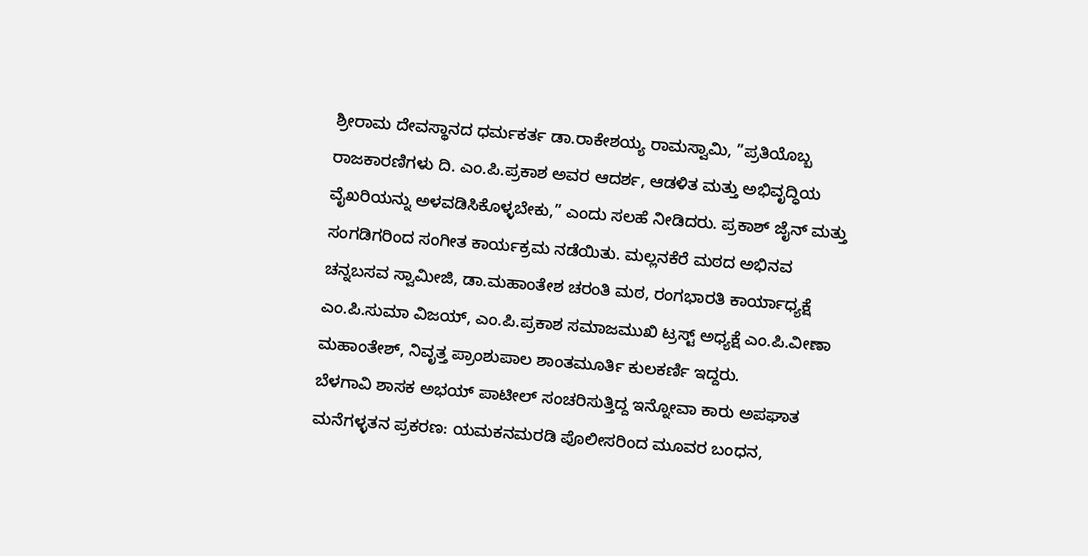ಶ್ರೀರಾಮ ದೇವಸ್ಥಾನದ ಧರ್ಮಕರ್ತ ಡಾ.ರಾಕೇಶಯ್ಯ ರಾಮಸ್ವಾಮಿ, ”ಪ್ರತಿಯೊಬ್ಬ ರಾಜಕಾರಣಿಗಳು ದಿ. ಎಂ.ಪಿ.ಪ್ರಕಾಶ ಅವರ ಆದರ್ಶ, ಆಡಳಿತ ಮತ್ತು ಅಭಿವೃದ್ಧಿಯ ವೈಖರಿಯನ್ನು ಅಳವಡಿಸಿಕೊಳ್ಳಬೇಕು,” ಎಂದು ಸಲಹೆ ನೀಡಿದರು. ಪ್ರಕಾಶ್ ಜೈನ್ ಮತ್ತು ಸಂಗಡಿಗರಿಂದ ಸಂಗೀತ ಕಾರ್ಯಕ್ರಮ ನಡೆಯಿತು. ಮಲ್ಲನಕೆರೆ ಮಠದ ಅಭಿನವ ಚನ್ನಬಸವ ಸ್ವಾಮೀಜಿ, ಡಾ.ಮಹಾಂತೇಶ ಚರಂತಿ ಮಠ, ರಂಗಭಾರತಿ ಕಾರ್ಯಾಧ್ಯಕ್ಷೆ ಎಂ.ಪಿ.ಸುಮಾ ವಿಜಯ್, ಎಂ.ಪಿ.ಪ್ರಕಾಶ ಸಮಾಜಮುಖಿ ಟ್ರಸ್ಟ್ ಅಧ್ಯಕ್ಷೆ ಎಂ.ಪಿ.ವೀಣಾ ಮಹಾಂತೇಶ್, ನಿವೃತ್ತ ಪ್ರಾಂಶುಪಾಲ ಶಾಂತಮೂರ್ತಿ ಕುಲಕರ್ಣಿ ಇದ್ದರು.
ಬೆಳಗಾವಿ ಶಾಸಕ ಅಭಯ್ ಪಾಟೀಲ್ ಸಂಚರಿಸುತ್ತಿದ್ದ ಇನ್ನೋವಾ ಕಾರು ಅಪಘಾತ
ಮನೆಗಳ್ಳತನ ಪ್ರಕರಣ: ಯಮಕನಮರಡಿ ಪೊಲೀಸರಿಂದ ಮೂವರ ಬಂಧನ,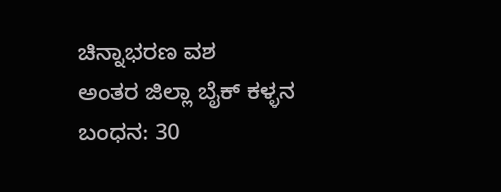ಚಿನ್ನಾಭರಣ ವಶ
ಅಂತರ ಜಿಲ್ಲಾ ಬೈಕ್ ಕಳ್ಳನ ಬಂಧನ: 30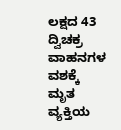ಲಕ್ಷದ 43 ದ್ವಿಚಕ್ರ ವಾಹನಗಳ ವಶಕ್ಕೆ
ಮೃತ ವ್ಯಕ್ತಿಯ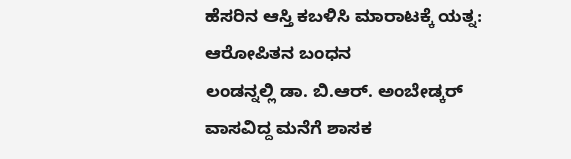ಹೆಸರಿನ ಆಸ್ತಿ ಕಬಳಿಸಿ ಮಾರಾಟಕ್ಕೆ ಯತ್ನ: ಆರೋಪಿತನ ಬಂಧನ
ಲಂಡನ್ನಲ್ಲಿ ಡಾ. ಬಿ.ಆರ್. ಅಂಬೇಡ್ಕರ್ ವಾಸವಿದ್ದ ಮನೆಗೆ ಶಾಸಕ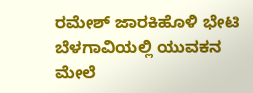ರಮೇಶ್ ಜಾರಕಿಹೊಳಿ ಭೇಟಿ
ಬೆಳಗಾವಿಯಲ್ಲಿ ಯುವಕನ ಮೇಲೆ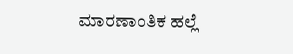ಮಾರಣಾಂತಿಕ ಹಲ್ಲೆ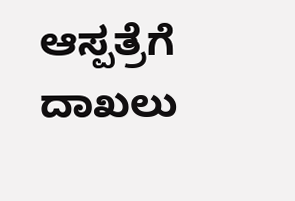ಆಸ್ಪತ್ರೆಗೆ ದಾಖಲು